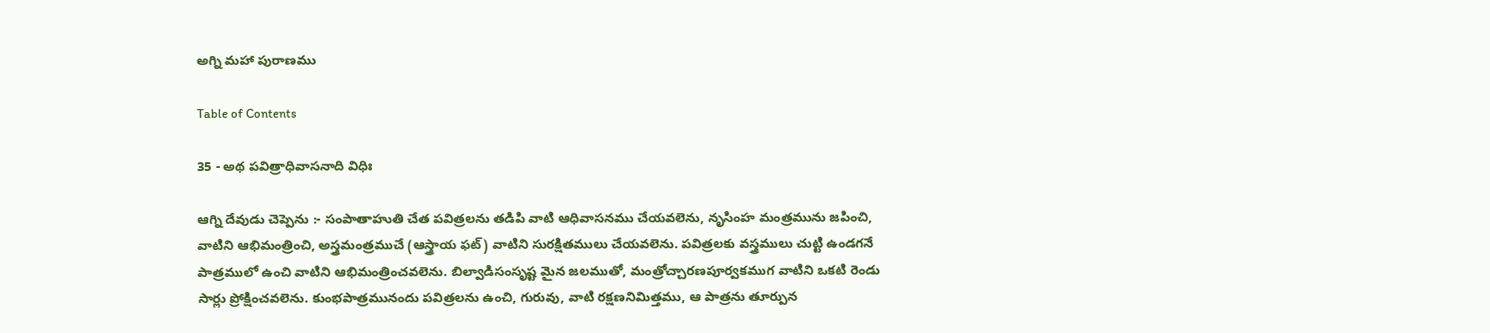అగ్ని మహా పురాణము

Table of Contents

35 - అథ పవిత్రాధివాసనాది విధిః

ఆగ్ని దేవుడు చెప్పెను :- సంపాతాహుతి చేత పవిత్రలను తడిపి వాటి ఆధివాసనము చేయవలెను, నృసింహ మంత్రమును జపించి, వాటిని ఆభిమంత్రించి, అస్త్రమంత్రముచే (ఆస్త్రాయ ఫట్) వాటిని సురక్షితములు చేయవలెను. పవిత్రలకు వస్త్రములు చుట్టి ఉండగనే పాత్రములో ఉంచి వాటిని ఆభిమంత్రించవలెను. బిల్వాడిసంసృష్ట మైన జలముతో, మంత్రోచ్చారణపూర్వకముగ వాటిని ఒకటి రెండు సార్లు ప్రోక్షించవలెను. కుంభపాత్రమునందు పవిత్రలను ఉంచి, గురువు, వాటి రక్షణనిమిత్తము, ఆ పాత్రను తూర్పున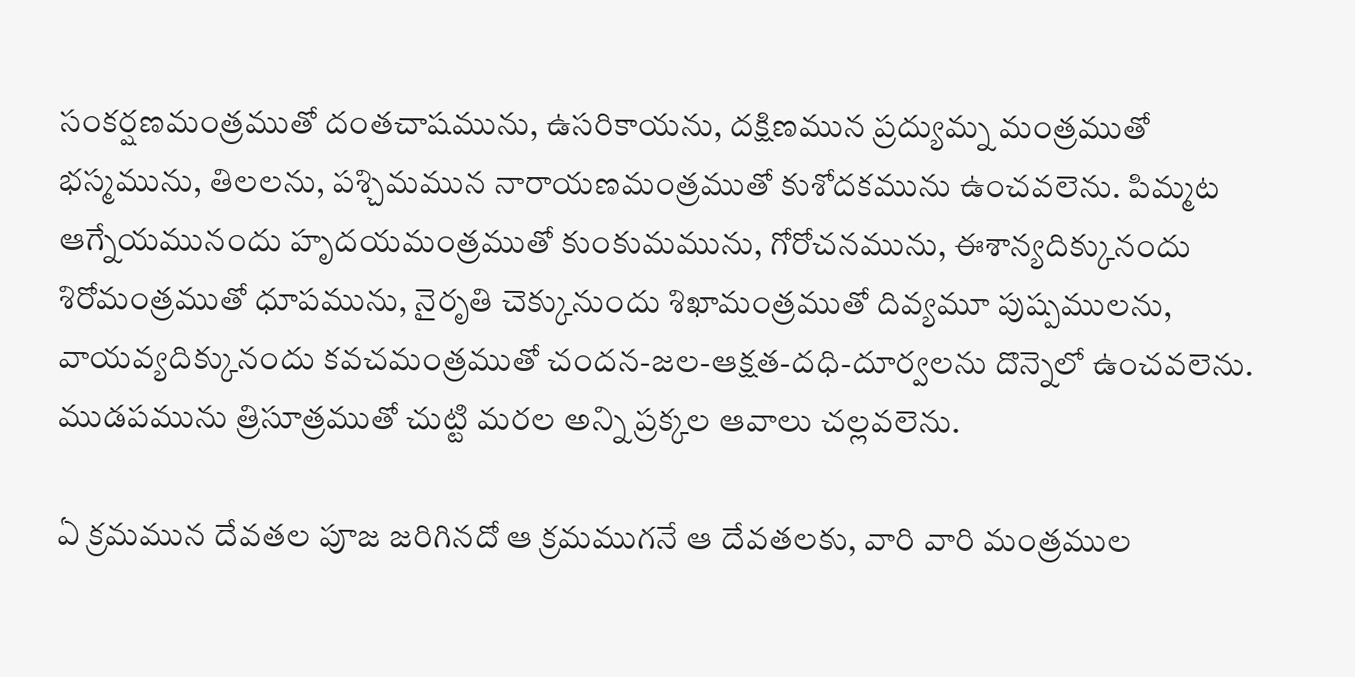సంకర్షణమంత్రముతో దంతచాషమును, ఉసరికాయను, దక్షిణమున ప్రద్యుమ్న మంత్రముతో భస్మమును, తిలలను, పశ్చిమమున నారాయణమంత్రముతో కుశోదకమును ఉంచవలెను. పిమ్మట ఆగ్నేయమునందు హృదయమంత్రముతో కుంకుమమును, గోరోచనమును, ఈశాన్యదిక్కునందు శిరోమంత్రముతో ధూపమును, నైరృతి చెక్కునుందు శిఖామంత్రముతో దివ్యమూ పుష్పములను, వాయవ్యదిక్కునందు కవచమంత్రముతో చందన-జల-ఆక్షత-దధి-దూర్వలను దొన్నెలో ఉంచవలెను. ముడపమును త్రిసూత్రముతో చుట్టి మరల అన్ని ప్రక్కల ఆవాలు చల్లవలెను.

ఏ క్రమమున దేవతల పూజ జరిగినదో ఆ క్రమముగనే ఆ దేవతలకు, వారి వారి మంత్రముల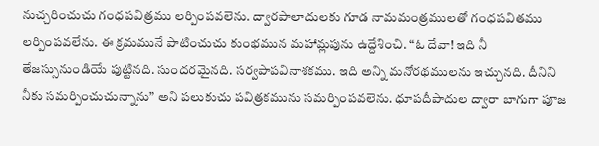నుచ్చరించుచు గంధపవిత్రము లర్పింపవలెను. ద్వారపాలాదులకు గూడ నామమంత్రములతో గంధపవితము లర్పింపవలేను. ఈ క్రమమునే పాటించుచు కుంభమున మహామ్లపును ఉద్దేశించి. “ఓ దేవా! ఇది నీ తేజస్సునుండియే పుట్టినది. సుందరమైనది. సర్వపాపవినాశకము. ఇది అన్ని మనోరథములను ఇచ్చునది. దీనిని నీకు సమర్పించుచున్నాను” అని పలుకుచు పవిత్రకమును సమర్పింపవలెను. ధూపదీపాదుల ద్వారా బాగుగా పూజ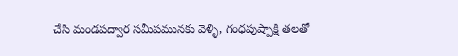చేసి మండపద్వార సమీపమునకు వెళ్ళి, గంధపుష్పాక్షి తలతో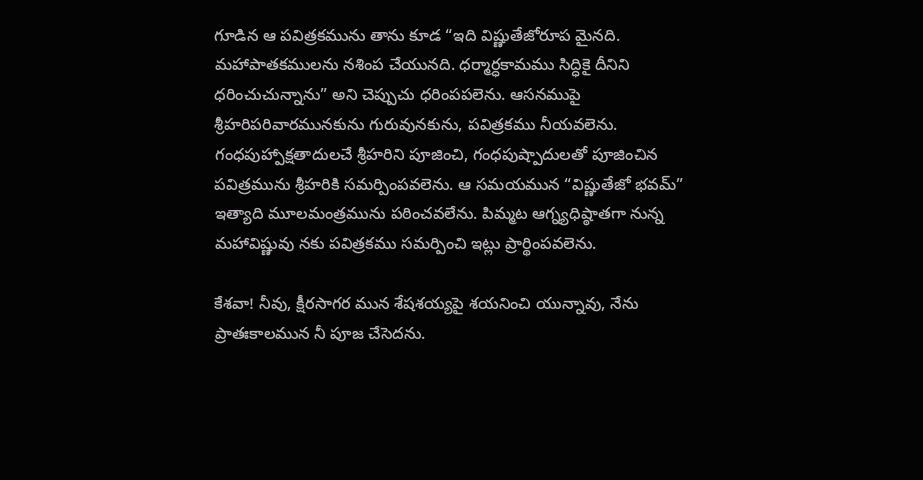గూడిన ఆ పవిత్రకమును తాను కూడ “ఇది విష్ణుతేజోరూప మైనది. మహాపాతకములను నశింప చేయునది. ధర్మార్ధకామము సిద్ధికై దీనిని ధరించుచున్నాను” అని చెప్పుచు ధరింపపలెను. ఆసనముపై శ్రీహరిపరివారమునకును గురువునకును, పవిత్రకము నీయవలెను. గంధపుహ్పాక్షతాదులచే శ్రీహరిని పూజించి, గంధపుష్పాదులతో పూజించిన పవిత్రమును శ్రీహరికి సమర్పింపవలెను. ఆ సమయమున “విష్ణుతేజో భవమ్” ఇత్యాది మూలమంత్రమును పఠించవలేను. పిమ్మట ఆగ్న్యధిష్ఠాతగా నున్న మహావిష్ణువు నకు పవిత్రకము సమర్పించి ఇట్లు ప్రార్థింపవలెను.

కేశవా! నీవు, క్షీరసాగర మున శేషశయ్యపై శయనించి యున్నావు, నేను ప్రాతఃకాలమున నీ పూజ చేసెదను.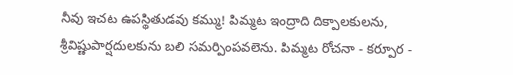నీవు ఇచట ఉపస్థితుడవు కమ్ము! పిమ్మట ఇంద్రాది దిక్పాలకులను, శ్రీవిష్ణుపార్షదులకును బలి సమర్పింపవలెను. పిమ్మట రోచనా - కర్పూర -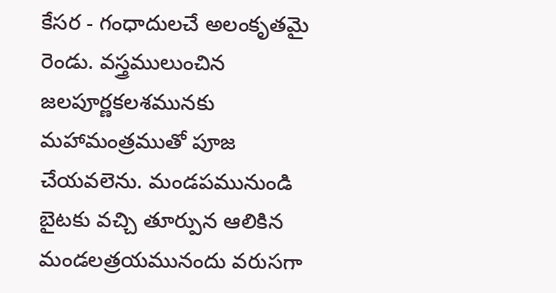కేసర - గంధాదులచే అలంకృతమై రెండు. వస్త్రములుంచిన జలపూర్ణకలశమునకు మహామంత్రముతో పూజ చేయవలెను. మండపమునుండి బైటకు వచ్చి తూర్పున ఆలికిన మండలత్రయమునందు వరుసగా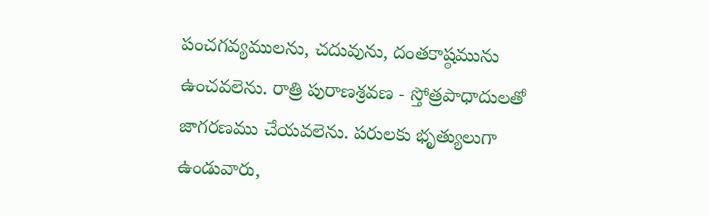పంచగవ్యములను, చదువును, దంతకాష్ఠమును ఉంచవలెను. రాత్రి పురాణశ్రవణ - స్తోత్రపాధాదులతో జాగరణము చేయవలెను. పరులకు భృత్యులుగా ఉండువారు,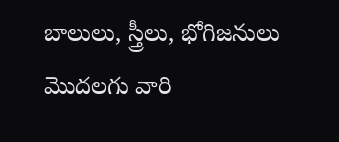బాలులు, స్త్రీలు, భోగిజనులు మొదలగు వారి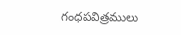గంధపవిత్రములు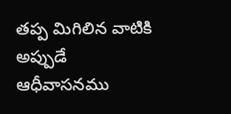తప్ప మిగిలిన వాటికి అప్పుడే ఆధీవాసనము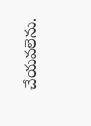చేయవలెను.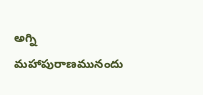అగ్ని మహాపురాణమునందు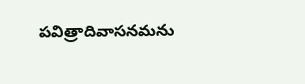పవిత్రాదివాసనమను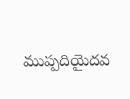ముప్పదియైదవ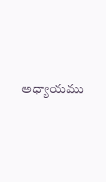అధ్యాయము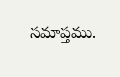సమాప్తము.